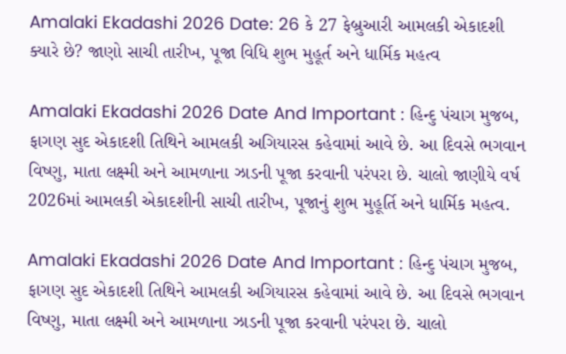Amalaki Ekadashi 2026 Date: 26 કે 27 ફેબ્રુઆરી આમલકી એકાદશી ક્યારે છે? જાણો સાચી તારીખ, પૂજા વિધિ શુભ મુહૂર્ત અને ધાર્મિક મહત્વ

Amalaki Ekadashi 2026 Date And Important : હિન્દુ પંચાગ મુજબ, ફાગણ સુદ એકાદશી તિથિને આમલકી અગિયારસ કહેવામાં આવે છે. આ દિવસે ભગવાન વિષ્ણુ, માતા લક્ષ્મી અને આમળાના ઝાડની પૂજા કરવાની પરંપરા છે. ચાલો જાણીયે વર્ષ 2026માં આમલકી એકાદશીની સાચી તારીખ, પૂજાનું શુભ મુહૂર્તિ અને ધાર્મિક મહત્વ.

Amalaki Ekadashi 2026 Date And Important : હિન્દુ પંચાગ મુજબ, ફાગણ સુદ એકાદશી તિથિને આમલકી અગિયારસ કહેવામાં આવે છે. આ દિવસે ભગવાન વિષ્ણુ, માતા લક્ષ્મી અને આમળાના ઝાડની પૂજા કરવાની પરંપરા છે. ચાલો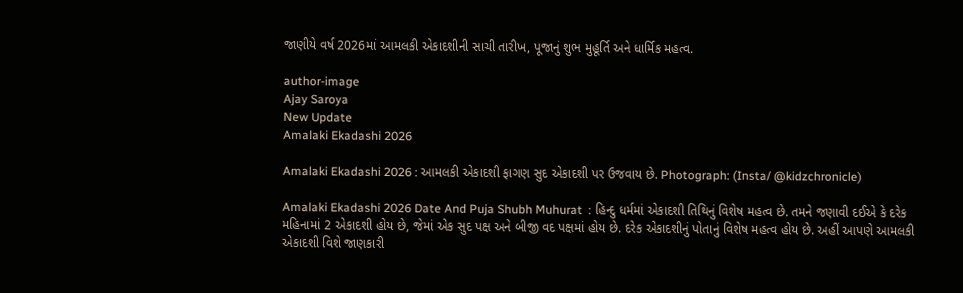જાણીયે વર્ષ 2026માં આમલકી એકાદશીની સાચી તારીખ, પૂજાનું શુભ મુહૂર્તિ અને ધાર્મિક મહત્વ.

author-image
Ajay Saroya
New Update
Amalaki Ekadashi 2026

Amalaki Ekadashi 2026 : આમલકી એકાદશી ફાગણ સુદ એકાદશી પર ઉજવાય છે. Photograph: (Insta/ @kidzchronicle)

Amalaki Ekadashi 2026 Date And Puja Shubh Muhurat  : હિન્દુ ધર્મમાં એકાદશી તિથિનું વિશેષ મહત્વ છે. તમને જણાવી દઈએ કે દરેક મહિનામાં 2 એકાદશી હોય છે, જેમાં એક સુદ પક્ષ અને બીજી વદ પક્ષમાં હોય છે. દરેક એકાદશીનું પોતાનું વિશેષ મહત્વ હોય છે. અહીં આપણે આમલકી એકાદશી વિશે જાણકારી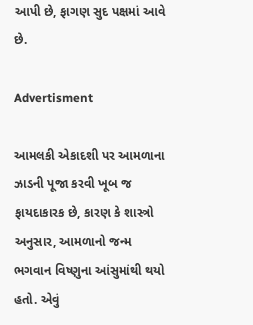આપી છે, ફાગણ સુદ પક્ષમાં આવે છે.

Advertisment

આમલકી એકાદશી પર આમળાના ઝાડની પૂજા કરવી ખૂબ જ ફાયદાકારક છે, કારણ કે શાસ્ત્રો અનુસાર, આમળાનો જન્મ ભગવાન વિષ્ણુના આંસુમાંથી થયો હતો. એવું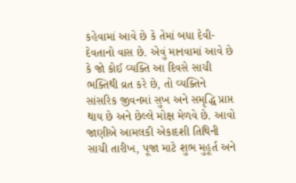કહેવામાં આવે છે કે તેમાં બધા દેવી-દેવતાનો વાસ છે. એવું માનવામાં આવે છે કે જો કોઈ વ્યક્તિ આ દિવસે સાચી ભક્તિથી વ્રત કરે છે, તો વ્યક્તિને સાંસરિક જીવનમાં સુખ અને સમૃદ્ધિ પ્રાપ્ત થાય છે અને છેલ્લે મોક્ષ મેળવે છે. આવો જાણીએ આમલકી એકાદશી તિથિની સાચી તારીખ, પૂજા માટે શુભ મુહૂર્ત અને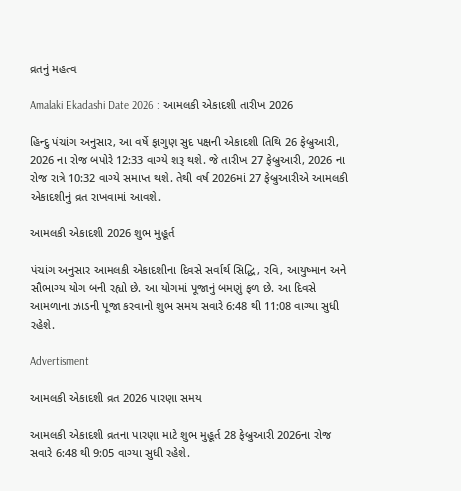વ્રતનું મહત્વ

Amalaki Ekadashi Date 2026 : આમલકી એકાદશી તારીખ 2026

હિન્દુ પંચાંગ અનુસાર, આ વર્ષે ફાગુણ સુદ પક્ષની એકાદશી તિથિ 26 ફેબ્રુઆરી, 2026 ના રોજ બપોરે 12:33 વાગ્યે શરૂ થશે. જે તારીખ 27 ફેબ્રુઆરી, 2026 ના રોજ રાત્રે 10:32 વાગ્યે સમાપ્ત થશે. તેથી વર્ષ 2026માં 27 ફેબ્રુઆરીએ આમલકી એકાદશીનું વ્રત રાખવામાં આવશે.

આમલકી એકાદશી 2026 શુભ મુહૂર્ત

પંચાંગ અનુસાર આમલકી એકાદશીના દિવસે સર્વાર્થ સિદ્ધિ, રવિ, આયુષ્માન અને સૌભાગ્ય યોગ બની રહ્યો છે. આ યોગમાં પૂજાનું બમણું ફળ છે. આ દિવસે આમળાના ઝાડની પૂજા કરવાનો શુભ સમય સવારે 6:48 થી 11:08 વાગ્યા સુધી રહેશે.

Advertisment

આમલકી એકાદશી વ્રત 2026 પારણા સમય

આમલકી એકાદશી વ્રતના પારણા માટે શુભ મુહૂર્ત 28 ફેબ્રુઆરી 2026ના રોજ સવારે 6:48 થી 9:05 વાગ્યા સુધી રહેશે.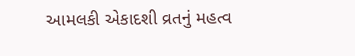આમલકી એકાદશી વ્રતનું મહત્વ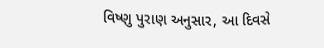વિષ્ણુ પુરાણ અનુસાર, આ દિવસે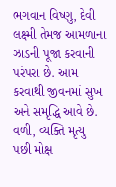ભગવાન વિષ્ણુ, દેવી લક્ષ્મી તેમજ આમળાના ઝાડની પૂજા કરવાની પરંપરા છે. આમ કરવાથી જીવનમાં સુખ અને સમૃદ્ધિ આવે છે. વળી, વ્યક્તિ મૃત્યુ પછી મોક્ષ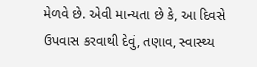મેળવે છે. એવી માન્યતા છે કે, આ દિવસે ઉપવાસ કરવાથી દેવું, તણાવ, સ્વાસ્થ્ય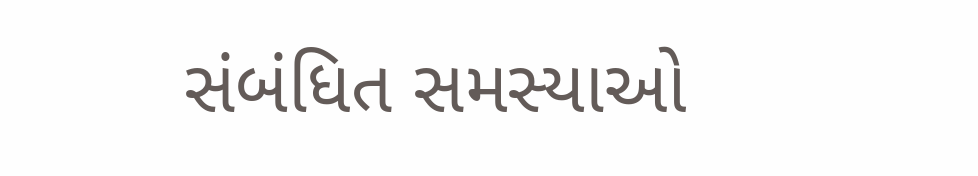સંબંધિત સમસ્યાઓ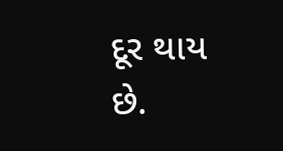દૂર થાય છે.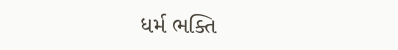ધર્મ ભક્તિ